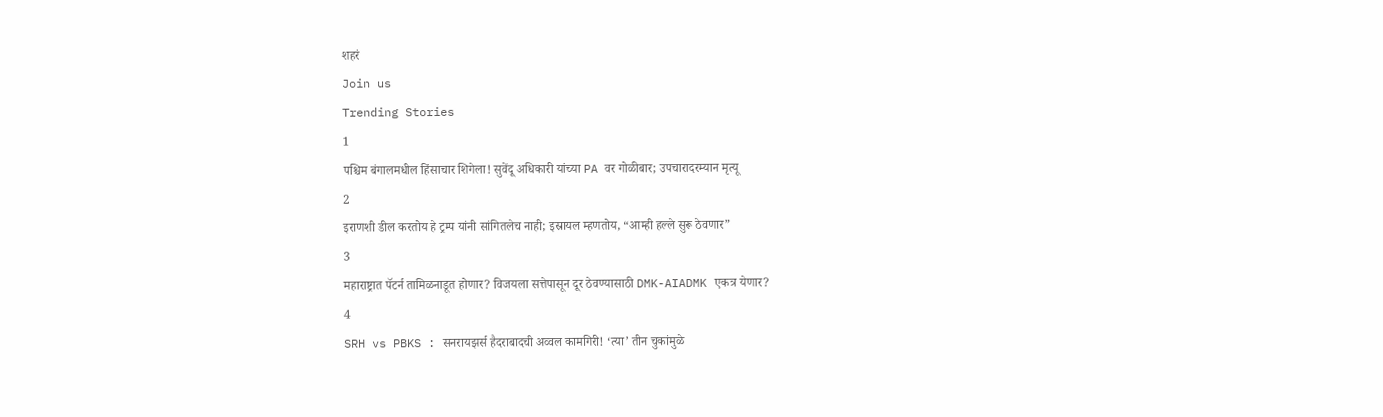शहरं
Join us
Trending Stories
1
पश्चिम बंगालमधील हिंसाचार शिगेला! सुवेंदू अधिकारी यांच्या PA वर गोळीबार; उपचारादरम्यान मृत्यू
2
इराणशी डील करतोय हे ट्रम्प यांनी सांगितलेच नाही; इस्रायल म्हणतोय, “आम्ही हल्ले सुरू ठेवणार”
3
महाराष्ट्रात पॅटर्न तामिळनाडूत होणार? विजयला सत्तेपासून दूर ठेवण्यासाठी DMK-AIADMK एकत्र येणार?
4
SRH vs PBKS : सनरायझर्स हैदराबादची अव्वल कामगिरी! ‘त्या’ तीन चुकांमुळे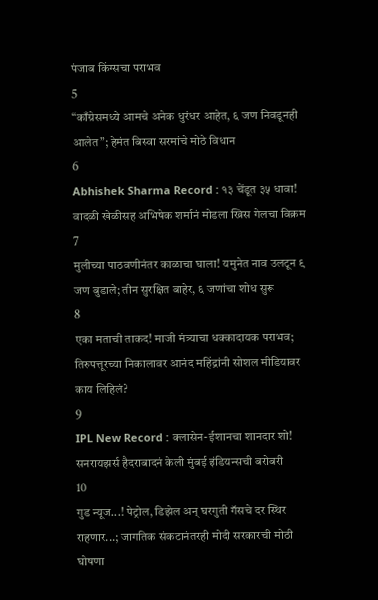पंजाब किंग्सचा पराभव
5
“काँग्रेसमध्ये आमचे अनेक धुरंधर आहेत, ६ जण निवडूनही आलेत”; हेमंत बिस्वा सरमांचे मोठे विधान
6
Abhishek Sharma Record : १३ चेंडूत ३५ धावा! वादळी खेळीसह अभिषेक शर्मानं मोडला ख्रिस गेलचा विक्रम
7
मुलीच्या पाठवणीनंतर काळाचा घाला! यमुनेत नाव उलटून ९ जण बुडाले; तीन सुरक्षित बाहेर, ६ जणांचा शोध सुरू
8
एका मताची ताकद! माजी मंत्र्याचा धक्कादायक पराभव; तिरुपत्तूरच्या निकालावर आनंद महिंद्रांनी सोशल मीडियावर काय लिहिलं?
9
IPL New Record : क्लासेन-ईशानचा शानदार शो! सनरायझर्स हैदराबादनं केली मुंबई इंडियन्सची बरोबरी
10
गुड न्यूज...! पेट्रोल, डिझेल अन् घरगुती गॅसचे दर स्थिर राहणार...; जागतिक संकटानंतरही मोदी सरकारची मोठी घोषणा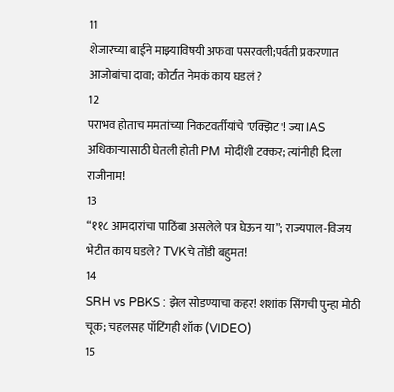11
शेजारच्या बाईने माझ्याविषयी अफवा पसरवली;पर्वती प्रकरणात आजोबांचा दावा; कोर्टात नेमकं काय घडलं ?
12
पराभव होताच ममतांच्या निकटवर्तीयांचे 'एक्झिट'! ज्या IAS अधिकाऱ्यासाठी घेतली होती PM मोदींशी टक्कर; त्यांनीही दिला राजीनाम!
13
“११८ आमदारांचा पाठिंबा असलेले पत्र घेऊन या”; राज्यपाल-विजय भेटीत काय घडले? TVKचे तोंडी बहुमत!
14
SRH vs PBKS : झेल सोडण्याचा कहर! शशांक सिंगची पुन्हा मोठी चूक; चहलसह पॉटिंगही शॉक (VIDEO)
15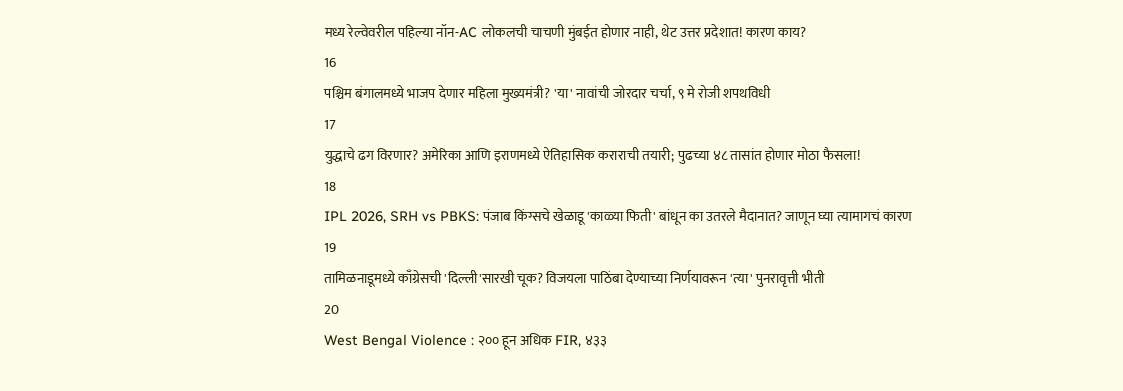मध्य रेल्वेवरील पहिल्या नॉन-AC लोकलची चाचणी मुंबईत होणार नाही, थेट उत्तर प्रदेशात! कारण काय?
16
पश्चिम बंगालमध्ये भाजप देणार महिला मुख्यमंत्री? 'या' नावांची जोरदार चर्चा, ९ मे रोजी शपथविधी
17
युद्धाचे ढग विरणार? अमेरिका आणि इराणमध्ये ऐतिहासिक कराराची तयारी; पुढच्या ४८ तासांत होणार मोठा फैसला!
18
IPL 2026, SRH vs PBKS: पंजाब किंग्सचे खेळाडू 'काळ्या फिती' बांधून का उतरले मैदानात? जाणून घ्या त्यामागचं कारण
19
तामिळनाडूमध्ये काँग्रेसची 'दिल्ली'सारखी चूक? विजयला पाठिंबा देण्याच्या निर्णयावरून 'त्या' पुनरावृत्ती भीती
20
West Bengal Violence : २०० हून अधिक FIR, ४३३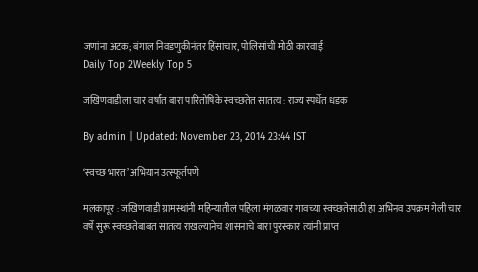जणांना अटक; बंगाल निवडणुकीनंतर हिंसाचार, पोलिसांची मोठी कारवाई
Daily Top 2Weekly Top 5

जखिणवाडीला चार वर्षांत बारा पारितोषिके स्वच्छतेत सातत्य : राज्य स्पर्धेत धडक

By admin | Updated: November 23, 2014 23:44 IST

‘स्वच्छ भारत’ अभियान उत्स्फूर्तपणे

मलकापूर : जखिणवाडी ग्रामस्थांनी महिन्यातील पहिला मंगळवार गावच्या स्वच्छतेसाठी हा अभिनव उपक्रम गेली चार वर्षे सुरू स्वच्छतेबाबत सातत्य राखल्यानेच शासनाचे बारा पुरस्कार त्यांनी प्राप्त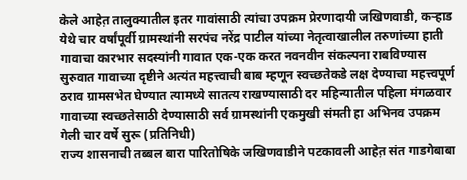केले आहेत़ तालुक्यातील इतर गावांसाठी त्यांचा उपक्रम प्रेरणादायी जखिणवाडी, कऱ्हाड येथे चार वर्षांपूर्वी ग्रामस्थांनी सरपंच नरेंद्र पाटील यांच्या नेतृत्वाखालील तरुणांच्या हाती गावाचा कारभार सदस्यांनी गावात एक-एक करत नवनवीन संकल्पना राबविण्यास सुरुवात गावाच्या दृष्टीने अत्यंत महत्त्वाची बाब म्हणून स्वच्छतेकडे लक्ष देण्याचा महत्त्वपूर्ण ठराव ग्रामसभेत घेण्यात त्यामध्ये सातत्य राखण्यासाठी दर महिन्यातील पहिला मंगळवार गावाच्या स्वच्छतेसाठी देण्यासाठी सर्व ग्रामस्थांनी एकमुखी संमती हा अभिनव उपक्रम गेली चार वर्षे सुरू (प्रतिनिधी)
राज्य शासनाची तब्बल बारा पारितोषिके जखिणवाडीने पटकावली आहेत़ संत गाडगेबाबा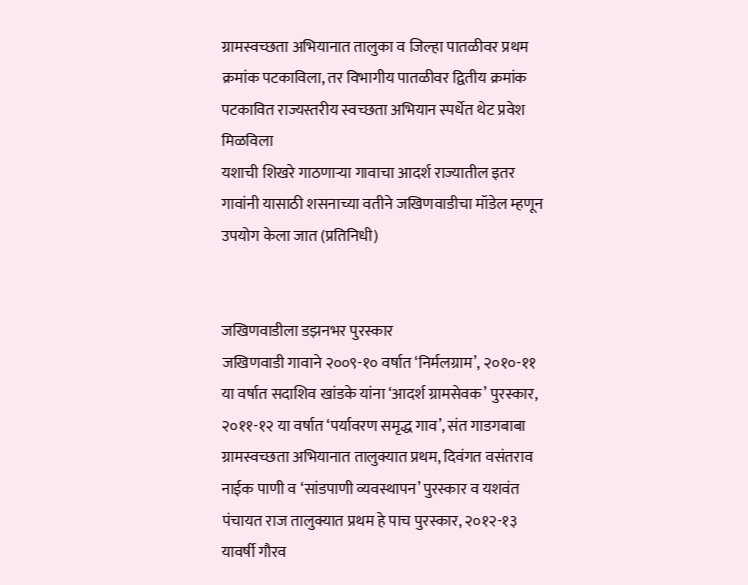ग्रामस्वच्छता अभियानात तालुका व जिल्हा पातळीवर प्रथम क्रमांक पटकाविला, तर विभागीय पातळीवर द्वितीय क्रमांक पटकावित राज्यस्तरीय स्वच्छता अभियान स्पर्धेत थेट प्रवेश मिळविला
यशाची शिखरे गाठणाऱ्या गावाचा आदर्श राज्यातील इतर गावांनी यासाठी शसनाच्या वतीने जखिणवाडीचा मॉडेल म्हणून उपयोग केला जात (प्रतिनिधी)


जखिणवाडीला डझनभर पुरस्कार
जखिणवाडी गावाने २००९-१० वर्षात ‘निर्मलग्राम’, २०१०-११ या वर्षात सदाशिव खांडके यांना ‘आदर्श ग्रामसेवक’ पुरस्कार, २०११-१२ या वर्षात ‘पर्यावरण समृद्ध गाव’, संत गाडगबाबा ग्रामस्वच्छता अभियानात तालुक्यात प्रथम, दिवंगत वसंतराव नाईक पाणी व ‘सांडपाणी व्यवस्थापन’ पुरस्कार व यशवंत पंचायत राज तालुक्यात प्रथम हे पाच पुरस्कार, २०१२-१३ यावर्षी गौरव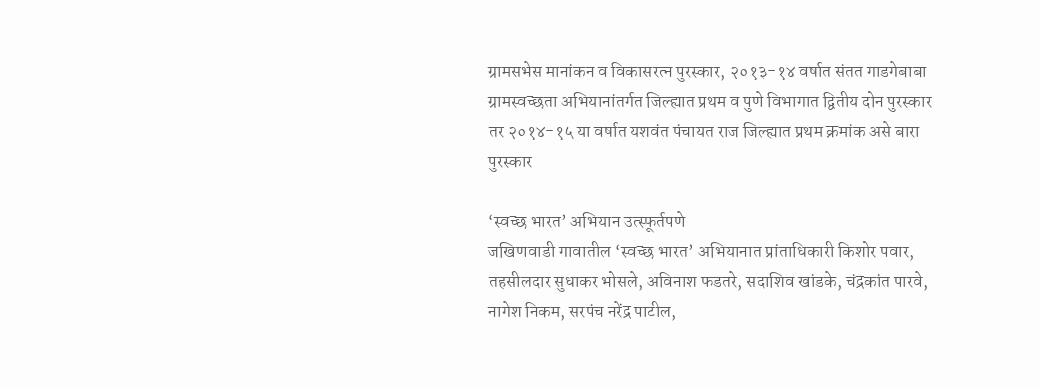ग्रामसभेस मानांकन व विकासरत्न पुरस्कार, २०१३-१४ वर्षात संतत गाडगेबाबा ग्रामस्वच्छता अभियानांतर्गत जिल्ह्यात प्रथम व पुणे विभागात द्वितीय दोन पुरस्कार तर २०१४-१५ या वर्षात यशवंत पंचायत राज जिल्ह्यात प्रथम क्रमांक असे बारा पुरस्कार

‘स्वच्छ भारत’ अभियान उत्स्फूर्तपणे
जखिणवाडी गावातील ‘स्वच्छ भारत’ अभियानात प्रांताधिकारी किशोर पवार, तहसीलदार सुधाकर भोसले, अविनाश फडतरे, सदाशिव खांडके, चंद्रकांत पारवे, नागेश निकम, सरपंच नरेंद्र पाटील,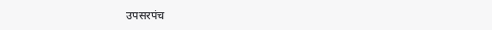उपसरपंच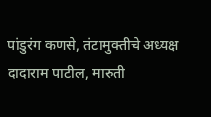पांडुरंग कणसे, तंटामुक्तीचे अध्यक्ष दादाराम पाटील, मारुती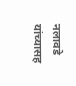नलावडे यांच्यासह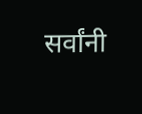सर्वांनी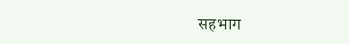सहभाग